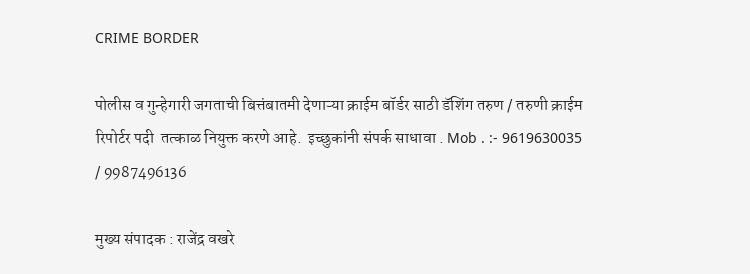CRIME BORDER

पोलीस व गुन्हेगारी जगताची बित्तंबातमी देणाऱ्या क्राईम बॉर्डर साठी डॅशिंग तरुण / तरुणी क्राईम रिपोर्टर पदी  तत्काळ नियुक्त करणे आहे.  इच्छुकांनी संपर्क साधावा . Mob . :- 9619630035 / 9987496136

मुख्य संपादक : राजेंद्र वखरे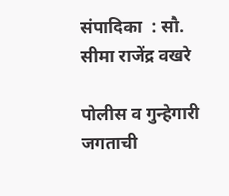संपादिका  : सौ. सीमा राजेंद्र वखरे

पोलीस व गुन्हेगारी जगताची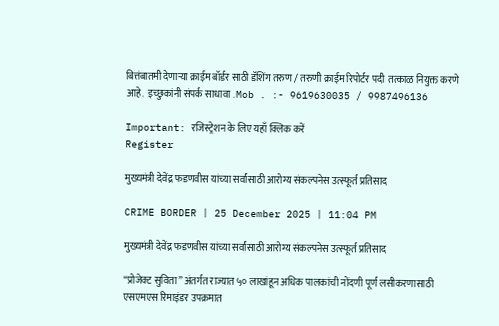बित्तंबातमी देणाऱ्या क्राईम बॉर्डर साठी डॅशिंग तरुण / तरुणी क्राईम रिपोर्टर पदी  तत्काळ नियुक्त करणे आहे.  इच्छुकांनी संपर्क साधावा . Mob . :- 9619630035 / 9987496136

Important: रजिस्ट्रेशन के लिए यहाँ क्लिक करें
Register

मुख्यमंत्री देवेंद्र फडणवीस यांच्या सर्वांसाठी आरोग्य संकल्पनेस उत्स्फूर्त प्रतिसाद

CRIME BORDER | 25 December 2025 | 11:04 PM

मुख्यमंत्री देवेंद्र फडणवीस यांच्या सर्वांसाठी आरोग्य संकल्पनेस उत्स्फूर्त प्रतिसाद

“प्रोजेक्ट सुविता” अंतर्गत राज्यात ५० लाखांहून अधिक पालकांची नोंदणी पूर्ण लसीकरणासाठी एसएमएस रिमाइंडर उपक्रमात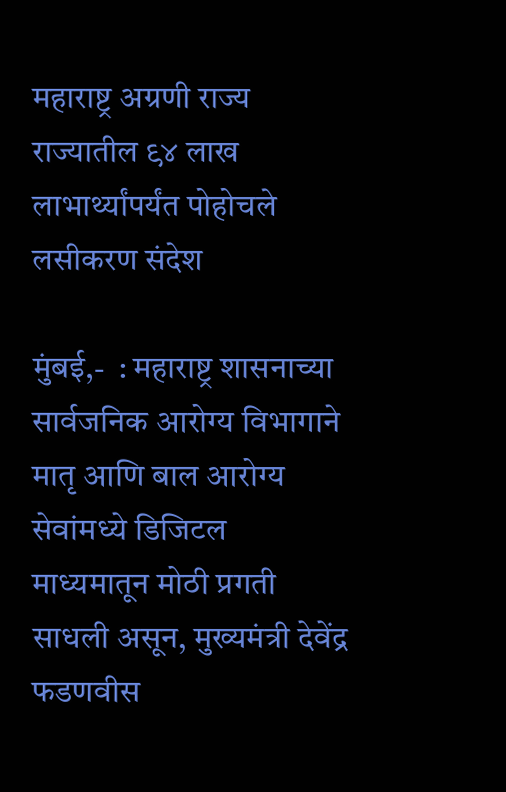महाराष्ट्र अग्रणी राज्य राज्यातील ९४ लाख लाभार्थ्यांपर्यंत पोहोचले लसीकरण संदेश

मुंबई,-  : महाराष्ट्र शासनाच्या सार्वजनिक आरोग्य विभागाने मातृ आणि बाल आरोग्य सेवांमध्ये डिजिटल माध्यमातून मोठी प्रगती साधली असून, मुख्यमंत्री देवेंद्र फडणवीस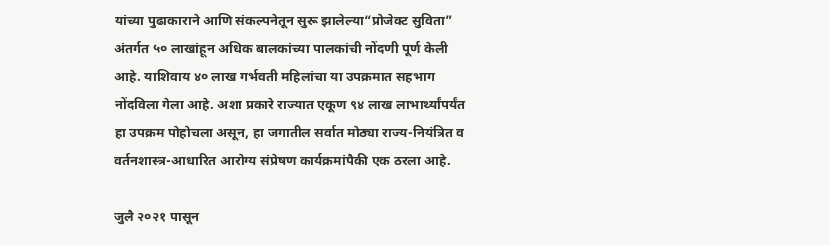यांच्या पुढाकाराने आणि संकल्पनेतून सुरू झालेल्या“प्रोजेक्ट सुविता” अंतर्गत ५० लाखांहून अधिक बालकांच्या पालकांची नोंदणी पूर्ण केली आहे. याशिवाय ४० लाख गर्भवती महिलांचा या उपक्रमात सहभाग नोंदविला गेला आहे. अशा प्रकारे राज्यात एकूण ९४ लाख लाभार्थ्यांपर्यंत हा उपक्रम पोहोचला असून, हा जगातील सर्वात मोठ्या राज्य-नियंत्रित व वर्तनशास्त्र-आधारित आरोग्य संप्रेषण कार्यक्रमांपैकी एक ठरला आहे.

जुलै २०२१ पासून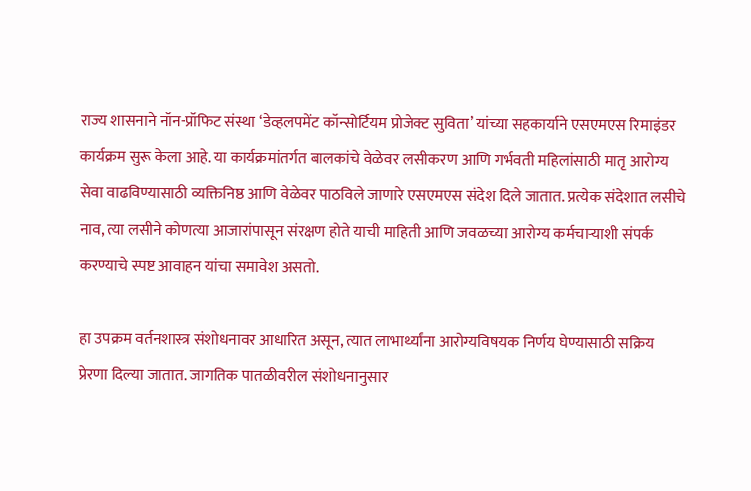राज्य शासनाने नॉन-प्रॉफिट संस्था ‘डेव्हलपमेंट कॉन्सोर्टियम प्रोजेक्ट सुविता’ यांच्या सहकार्याने एसएमएस रिमाइंडर कार्यक्रम सुरू केला आहे. या कार्यक्रमांतर्गत बालकांचे वेळेवर लसीकरण आणि गर्भवती महिलांसाठी मातृ आरोग्य सेवा वाढविण्यासाठी व्यक्तिनिष्ठ आणि वेळेवर पाठविले जाणारे एसएमएस संदेश दिले जातात. प्रत्येक संदेशात लसीचे नाव, त्या लसीने कोणत्या आजारांपासून संरक्षण होते याची माहिती आणि जवळच्या आरोग्य कर्मचाऱ्याशी संपर्क करण्याचे स्पष्ट आवाहन यांचा समावेश असतो.

हा उपक्रम वर्तनशास्त्र संशोधनावर आधारित असून, त्यात लाभार्थ्यांना आरोग्यविषयक निर्णय घेण्यासाठी सक्रिय प्रेरणा दिल्या जातात. जागतिक पातळीवरील संशोधनानुसार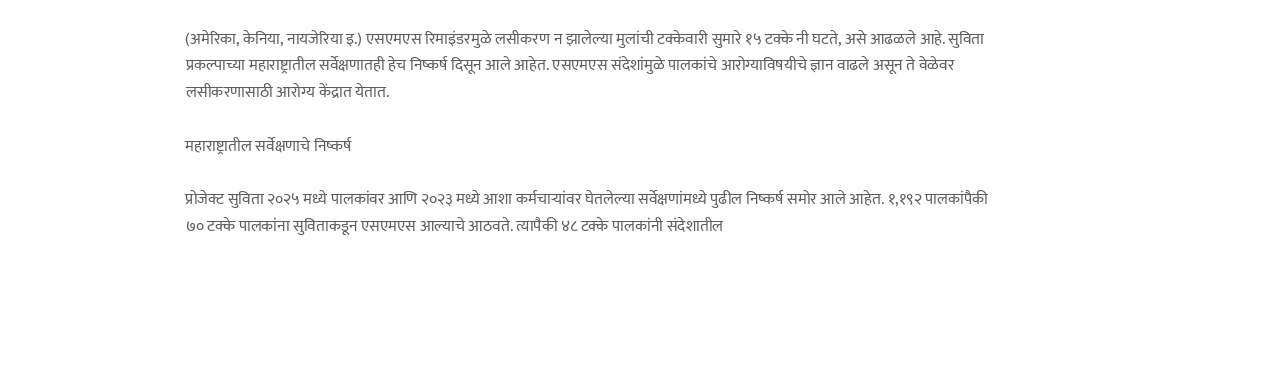(अमेरिका, केनिया, नायजेरिया इ.) एसएमएस रिमाइंडरमुळे लसीकरण न झालेल्या मुलांची टक्केवारी सुमारे १५ टक्के नी घटते, असे आढळले आहे. सुविता प्रकल्पाच्या महाराष्ट्रातील सर्वेक्षणातही हेच निष्कर्ष दिसून आले आहेत. एसएमएस संदेशांमुळे पालकांचे आरोग्याविषयीचे ज्ञान वाढले असून ते वेळेवर लसीकरणासाठी आरोग्य केंद्रात येतात.

महाराष्ट्रातील सर्वेक्षणाचे निष्कर्ष

प्रोजेक्ट सुविता २०२५ मध्ये पालकांवर आणि २०२३ मध्ये आशा कर्मचाऱ्यांवर घेतलेल्या सर्वेक्षणांमध्ये पुढील निष्कर्ष समोर आले आहेत. १,१९२ पालकांपैकी ७० टक्के पालकांना सुविताकडून एसएमएस आल्याचे आठवते. त्यापैकी ४८ टक्के पालकांनी संदेशातील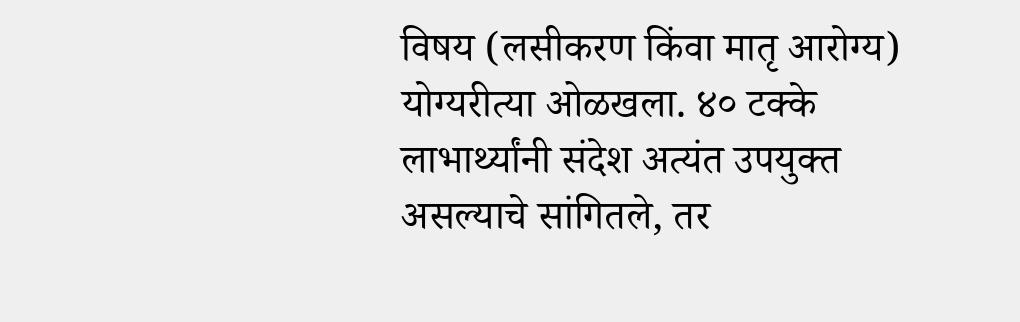विषय (लसीकरण किंवा मातृ आरोग्य) योग्यरीत्या ओळखला. ४० टक्के लाभार्थ्यांनी संदेश अत्यंत उपयुक्त असल्याचे सांगितले, तर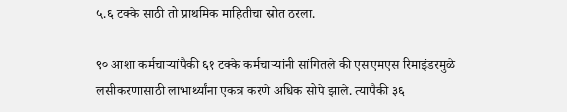५.६ टक्के साठी तो प्राथमिक माहितीचा स्रोत ठरला.

९० आशा कर्मचाऱ्यांपैकी ६१ टक्के कर्मचाऱ्यांनी सांगितले की एसएमएस रिमाइंडरमुळे लसीकरणासाठी लाभार्थ्यांना एकत्र करणे अधिक सोपे झाले. त्यापैकी ३६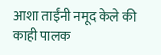आशा ताईंनी नमूद केले की काही पालक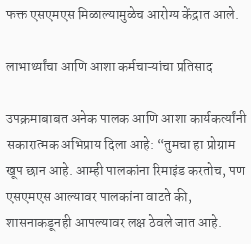फक्त एसएमएस मिळाल्यामुळेच आरोग्य केंद्रात आले.

लाभार्थ्यांचा आणि आशा कर्मचाऱ्यांचा प्रतिसाद

उपक्रमाबाबत अनेक पालक आणि आशा कार्यकर्त्यांनी सकारात्मक अभिप्राय दिला आहे: “तुमचा हा प्रोग्राम खूप छान आहे. आम्ही पालकांना रिमाइंड करतोच, पण एसएमएस आल्यावर पालकांना वाटते की, शासनाकडूनही आपल्यावर लक्ष ठेवले जात आहे.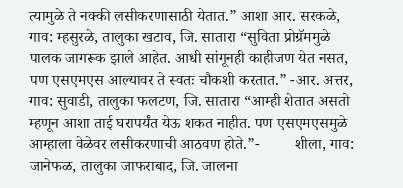त्यामुळे ते नक्की लसीकरणासाठी येतात.” आशा आर. सरकळे, गाव: म्‍हसुरळे, तालुका खटाव, जि. सातारा “सुविता प्रोग्रॅममुळे पालक जागरूक झाले आहेत. आधी सांगूनही काहीजण येत नसत, पण एसएमएस आल्यावर ते स्वतः चौकशी करतात.” -आर. अत्तर, गाव: सुवाडी, तालुका फलटण, जि. सातारा “आम्ही शेतात असतो म्हणून आशा ताई घरापर्यंत येऊ शकत नाहीत. पण एसएमएसमुळे आम्हाला वेळेवर लसीकरणाची आठवण होते.”-         शीला, गाव: जानेफळ, तालुका जाफराबाद, जि. जालना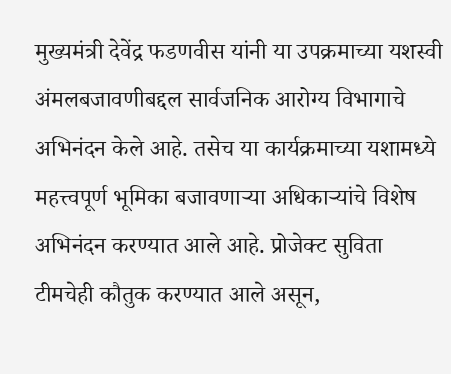मुख्यमंत्री देवेंद्र फडणवीस यांनी या उपक्रमाच्या यशस्वी अंमलबजावणीबद्दल सार्वजनिक आरोग्य विभागाचे अभिनंदन केले आहे. तसेच या कार्यक्रमाच्या यशामध्ये महत्त्वपूर्ण भूमिका बजावणाऱ्या अधिकाऱ्यांचे विशेष अभिनंदन करण्यात आले आहे. प्रोजेक्ट सुविता टीमचेही कौतुक करण्यात आले असून,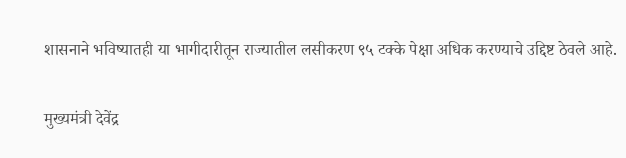शासनाने भविष्यातही या भागीदारीतून राज्यातील लसीकरण ९५ टक्के पेक्षा अधिक करण्याचे उद्दिष्ट ठेवले आहे.

मुख्यमंत्री देवेंद्र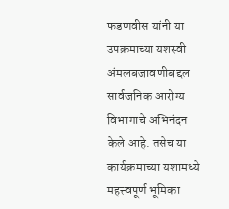फडणवीस यांनी या उपक्रमाच्या यशस्वी अंमलबजावणीबद्दल सार्वजनिक आरोग्य विभागाचे अभिनंदन केले आहे. तसेच या कार्यक्रमाच्या यशामध्ये महत्त्वपूर्ण भूमिका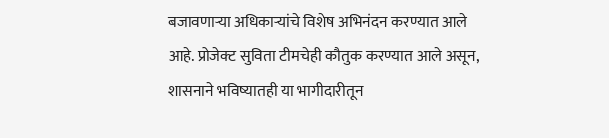बजावणाऱ्या अधिकाऱ्यांचे विशेष अभिनंदन करण्यात आले आहे. प्रोजेक्ट सुविता टीमचेही कौतुक करण्यात आले असून, शासनाने भविष्यातही या भागीदारीतून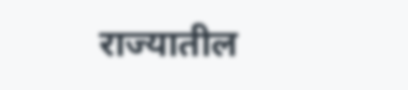राज्यातील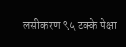लसीकरण ९५ टक्के पेक्षा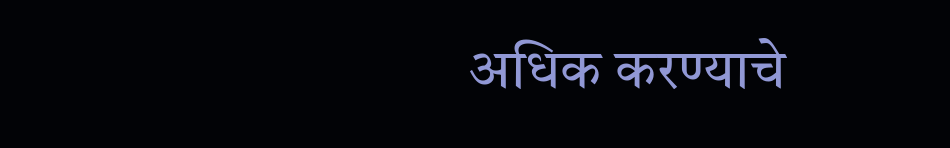अधिक करण्याचे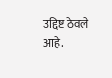उद्दिष्ट ठेवले आहे.